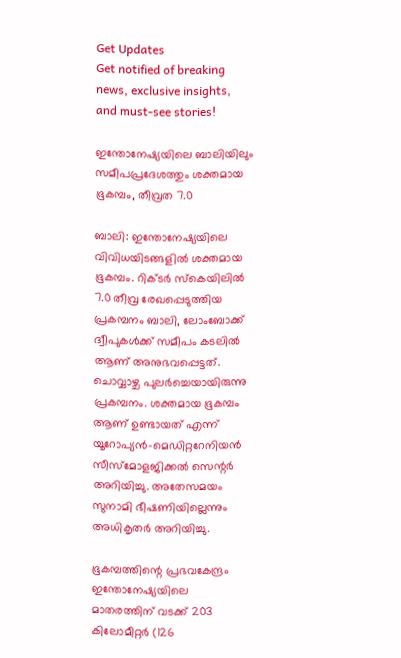Get Updates
Get notified of breaking news, exclusive insights, and must-see stories!

ഇന്തോനേഷ്യയിലെ ബാലിയിലും സമീപപ്രദേശത്തും ശക്തമായ ഭൂകമ്പം, തീവ്രത 7.0

ബാലി: ഇന്തോനേഷ്യയിലെ വിവിധയിടങ്ങളില്‍ ശക്തമായ ഭൂകമ്പം. റിക്ടര്‍ സ്‌കെയിലില്‍ 7.0 തീവ്ര രേഖപ്പെടുത്തിയ പ്രകമ്പനം ബാലി, ലോംബോക്ക് ദ്വീപുകള്‍ക്ക് സമീപം കടലില്‍ ആണ് അനുഭവപ്പെട്ടത്. ചൊവ്വാഴ്ച പുലര്‍ച്ചെയായിരുന്നു പ്രകമ്പനം. ശക്തമായ ഭൂകമ്പം ആണ് ഉണ്ടായത് എന്ന് യൂറോപ്യന്‍-മെഡിറ്ററേനിയന്‍ സീസ്‌മോളജിക്കല്‍ സെന്റര്‍ അറിയിച്ചു. അതേസമയം സുനാമി ഭീഷണിയില്ലെന്നും അധികൃതര്‍ അറിയിച്ചു.

ഭൂകമ്പത്തിന്റെ പ്രഭവകേന്ദ്രം ഇന്തോനേഷ്യയിലെ മാതരത്തിന് വടക്ക് 203 കിലോമീറ്റര്‍ (126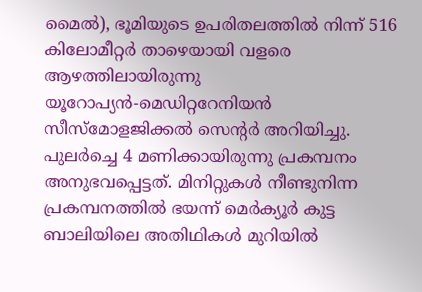മൈല്‍), ഭൂമിയുടെ ഉപരിതലത്തില്‍ നിന്ന് 516 കിലോമീറ്റര്‍ താഴെയായി വളരെ ആഴത്തിലായിരുന്നു യൂറോപ്യന്‍-മെഡിറ്ററേനിയന്‍ സീസ്‌മോളജിക്കല്‍ സെന്റര്‍ അറിയിച്ചു. പുലര്‍ച്ചെ 4 മണിക്കായിരുന്നു പ്രകമ്പനം അനുഭവപ്പെട്ടത്. മിനിറ്റുകള്‍ നീണ്ടുനിന്ന പ്രകമ്പനത്തില്‍ ഭയന്ന് മെര്‍ക്യൂര്‍ കുട്ട ബാലിയിലെ അതിഥികള്‍ മുറിയില്‍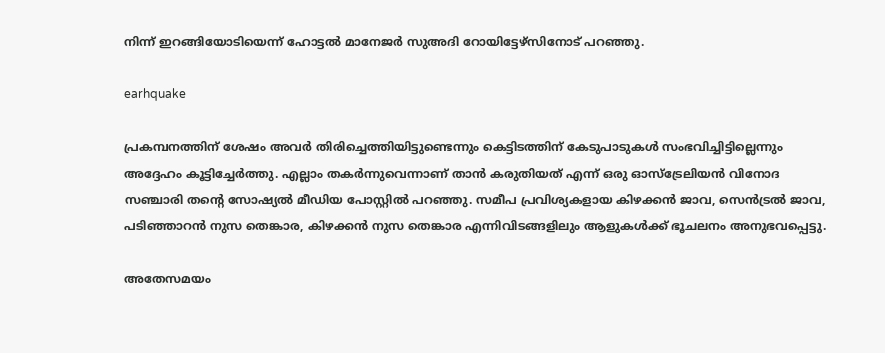നിന്ന് ഇറങ്ങിയോടിയെന്ന് ഹോട്ടല്‍ മാനേജര്‍ സുഅദി റോയിട്ടേഴ്‌സിനോട് പറഞ്ഞു.

earhquake

പ്രകമ്പനത്തിന് ശേഷം അവര്‍ തിരിച്ചെത്തിയിട്ടുണ്ടെന്നും കെട്ടിടത്തിന് കേടുപാടുകള്‍ സംഭവിച്ചിട്ടില്ലെന്നും അദ്ദേഹം കൂട്ടിച്ചേര്‍ത്തു. എല്ലാം തകര്‍ന്നുവെന്നാണ് താന്‍ കരുതിയത് എന്ന് ഒരു ഓസ്ട്രേലിയന്‍ വിനോദ സഞ്ചാരി തന്റെ സോഷ്യല്‍ മീഡിയ പോസ്റ്റില്‍ പറഞ്ഞു. സമീപ പ്രവിശ്യകളായ കിഴക്കന്‍ ജാവ, സെന്‍ട്രല്‍ ജാവ, പടിഞ്ഞാറന്‍ നുസ തെങ്കാര, കിഴക്കന്‍ നുസ തെങ്കാര എന്നിവിടങ്ങളിലും ആളുകള്‍ക്ക് ഭൂചലനം അനുഭവപ്പെട്ടു.

അതേസമയം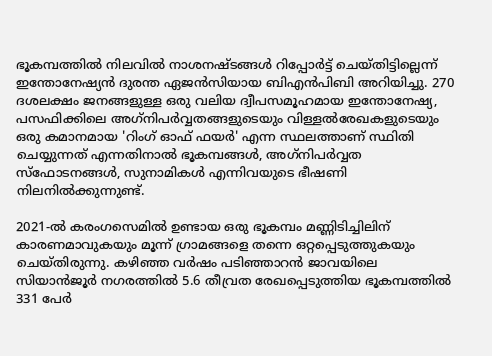ഭൂകമ്പത്തില്‍ നിലവില്‍ നാശനഷ്ടങ്ങള്‍ റിപ്പോര്‍ട്ട് ചെയ്തിട്ടില്ലെന്ന് ഇന്തോനേഷ്യന്‍ ദുരന്ത ഏജന്‍സിയായ ബിഎന്‍പിബി അറിയിച്ചു. 270 ദശലക്ഷം ജനങ്ങളുള്ള ഒരു വലിയ ദ്വീപസമൂഹമായ ഇന്തോനേഷ്യ, പസഫിക്കിലെ അഗ്‌നിപര്‍വ്വതങ്ങളുടെയും വിള്ളല്‍രേഖകളുടെയും ഒരു കമാനമായ 'റിംഗ് ഓഫ് ഫയര്‍' എന്ന സ്ഥലത്താണ് സ്ഥിതി ചെയ്യുന്നത് എന്നതിനാല്‍ ഭൂകമ്പങ്ങള്‍, അഗ്‌നിപര്‍വ്വത സ്‌ഫോടനങ്ങള്‍, സുനാമികള്‍ എന്നിവയുടെ ഭീഷണി നിലനില്‍ക്കുന്നുണ്ട്.

2021-ല്‍ കരംഗസെമില്‍ ഉണ്ടായ ഒരു ഭൂകമ്പം മണ്ണിടിച്ചിലിന് കാരണമാവുകയും മൂന്ന് ഗ്രാമങ്ങളെ തന്നെ ഒറ്റപ്പെടുത്തുകയും ചെയ്തിരുന്നു. കഴിഞ്ഞ വര്‍ഷം പടിഞ്ഞാറന്‍ ജാവയിലെ സിയാന്‍ജൂര്‍ നഗരത്തില്‍ 5.6 തീവ്രത രേഖപ്പെടുത്തിയ ഭൂകമ്പത്തില്‍ 331 പേര്‍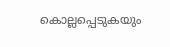കൊല്ലപ്പെടുകയും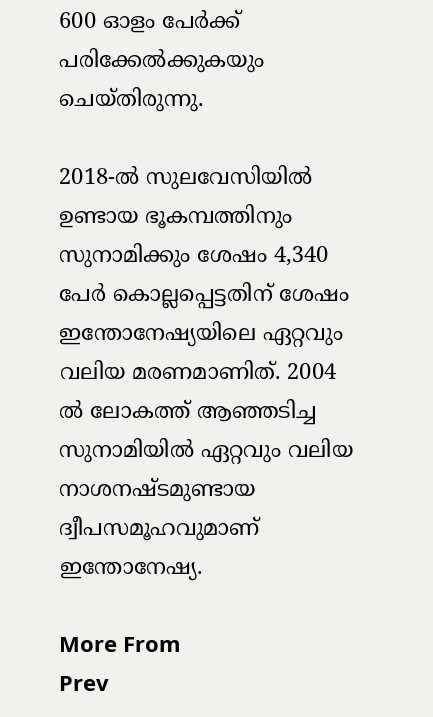600 ഓളം പേര്‍ക്ക് പരിക്കേല്‍ക്കുകയും ചെയ്തിരുന്നു.

2018-ല്‍ സുലവേസിയില്‍ ഉണ്ടായ ഭൂകമ്പത്തിനും സുനാമിക്കും ശേഷം 4,340 പേര്‍ കൊല്ലപ്പെട്ടതിന് ശേഷം ഇന്തോനേഷ്യയിലെ ഏറ്റവും വലിയ മരണമാണിത്. 2004 ല്‍ ലോകത്ത് ആഞ്ഞടിച്ച സുനാമിയില്‍ ഏറ്റവും വലിയ നാശനഷ്ടമുണ്ടായ ദ്വീപസമൂഹവുമാണ് ഇന്തോനേഷ്യ.

More From
Prev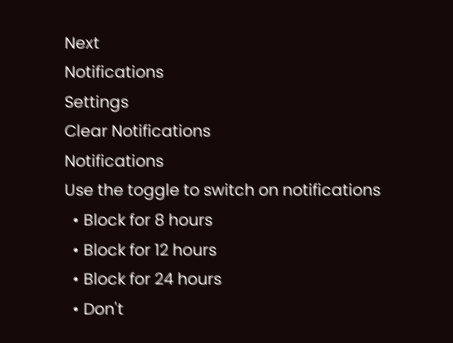Next
Notifications
Settings
Clear Notifications
Notifications
Use the toggle to switch on notifications
  • Block for 8 hours
  • Block for 12 hours
  • Block for 24 hours
  • Don't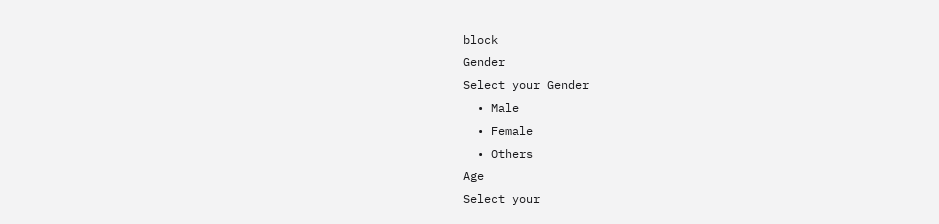block
Gender
Select your Gender
  • Male
  • Female
  • Others
Age
Select your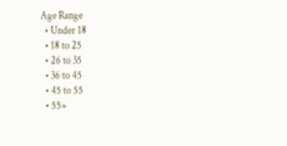Age Range
  • Under 18
  • 18 to 25
  • 26 to 35
  • 36 to 45
  • 45 to 55
  • 55+